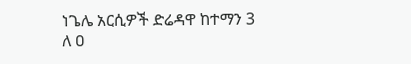ነጌሌ አርሲዎች ድሬዳዋ ከተማን 3 ለ ዐ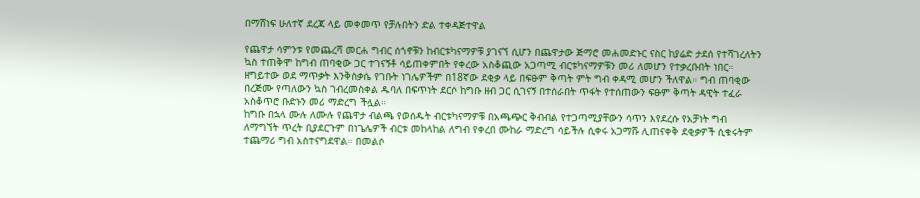በማሸነፍ ሁለተኛ ደረጃ ላይ መቀመጥ የቻሉበትን ድል ተቀዳጅተዋል

የጨዋታ ሳምንቱ የመጨረሻ መርሐ ግብር ሰጎኖቹን ከብርቱካናማዎቹ ያገናኘ ሲሆን በጨዋታው ጅማሮ መሐመድኑር ናስር ከያሬድ ታደሰ የተሻገረለትን ኳስ ተጠቅሞ ከግብ ጠባቂው ጋር ተገናኝቶ ሳይጠቀምበት የቀረው አስቆጪው አጋጣሚ ብርቱካናማዎቹን መሪ ለመሆን የተቃረቡበት ነበር።
ዘግይተው ወደ ማጥቃት እንቅስቃሴ የገቡት ነገሌዎችም በ18ኛው ደቂቃ ላይ በፍፁም ቅጣት ምት ግብ ቀዳሚ መሆን ችለዋል። ግብ ጠባቂው በረጅሙ የጣለውን ኳስ ገብረመስቀል ዱባለ በፍጥነት ደርሶ ከግቡ ዘብ ጋር ሲገናኝ በተሰራበት ጥፋት የተሰጠውን ፍፁም ቅጣት ዳዊት ተፈራ አስቆጥሮ ቡድኑን መሪ ማድረግ ችሏል።
ከግቡ በኋላ ሙሉ ለሙሉ የጨዋታ ብልጫ የወሰዱት ብርቱካናማዎቹ በአጫጭር ቅብብል የተጋጣሚያቸውን ሳጥን እየደረሱ የአቻነት ግብ ለማግኘት ጥረት ቢያደርጉም በነጌሌዎች ብርቱ መከላከል ለግብ የቀረበ ሙከራ ማድረግ ሳይችሉ ሲቀሩ አጋማሹ ሊጠናቀቅ ደቂቃዎች ሲቁሩትም ተጨማሪ ግብ አስተናግደዋል። በመልሶ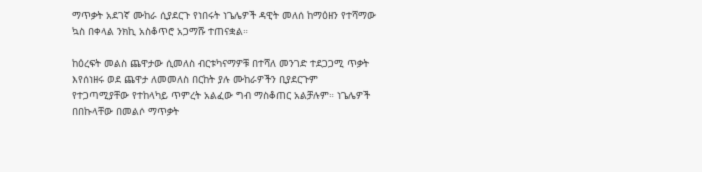ማጥቃት አደገኛ ሙከራ ሲያደርጉ የነበሩት ነጌሌዎች ዳዊት መለሰ ከማዕዘን የተሻማው ኳስ በቀላል ንክኪ አስቆጥሮ አጋማሹ ተጠናቋል።

ከዕረፍት መልስ ጨዋታው ሲመለስ ብርቱካናማዎቹ በተሻለ መንገድ ተደጋጋሚ ጥቃት እየሰነዘሩ ወደ ጨዋታ ለመመለስ በርከት ያሉ ሙከራዎችን ቢያደርጉም የተጋጣሚያቸው የተከላካይ ጥምረት አልፈው ግብ ማስቆጠር አልቻሉም። ነጌሌዎች በበኩላቸው በመልሶ ማጥቃት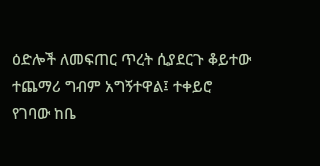ዕድሎች ለመፍጠር ጥረት ሲያደርጉ ቆይተው ተጨማሪ ግብም አግኝተዋል፤ ተቀይሮ የገባው ከቤ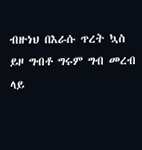ብዙነህ በእራሱ ጥረት ኳስ ይዞ ግብቶ ግሩም ግብ መረብ ላይ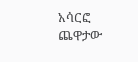አሳርፎ ጨዋታው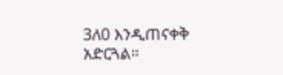3ለ0 እንዲጠናቀቅ አድርጓል።